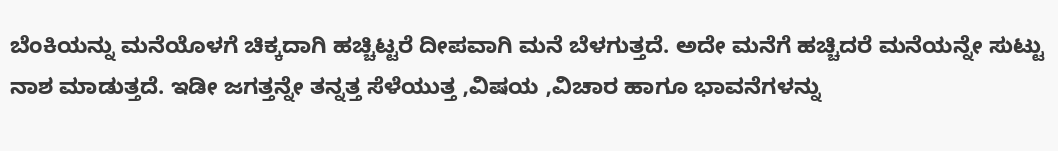ಬೆಂಕಿಯನ್ನು ಮನೆಯೊಳಗೆ ಚಿಕ್ಕದಾಗಿ ಹಚ್ಚಿಟ್ಟರೆ ದೀಪವಾಗಿ ಮನೆ ಬೆಳಗುತ್ತದೆ. ಅದೇ ಮನೆಗೆ ಹಚ್ಚಿದರೆ ಮನೆಯನ್ನೇ ಸುಟ್ಟು ನಾಶ ಮಾಡುತ್ತದೆ. ಇಡೀ ಜಗತ್ತನ್ನೇ ತನ್ನತ್ತ ಸೆಳೆಯುತ್ತ ,ವಿಷಯ ,ವಿಚಾರ ಹಾಗೂ ಭಾವನೆಗಳನ್ನು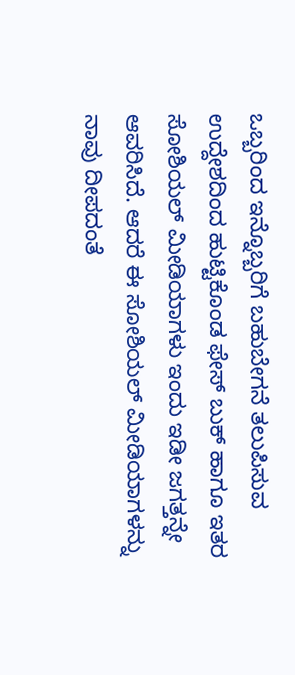ಒಬ್ಬರಿಂದ ಇನ್ನೊಬ್ಬರಿಗೆ ಬಹುಬೇಗನೆ ತಲುಪಿಸುವ ಉದ್ದೇಶದಿಂದ ಹುಟ್ಟಿಕೊಂಡ ಫೇಸ್ ಬುಕ್ ಹಾಗೂ ಇತರ ಸೋಶಿಯಲ್ ಮೀಡಿಯಾಗಳು ಇಂದು ಇಡೀ ಜಗತ್ತನ್ನೇ ಆವರಿಸಿದೆ. ಆದರೆ ಈ ಸೋಶಿಯಲ್ ಮೀಡಿಯಾಗಳನ್ನು ನಾವು ದೀಪದಂತೆ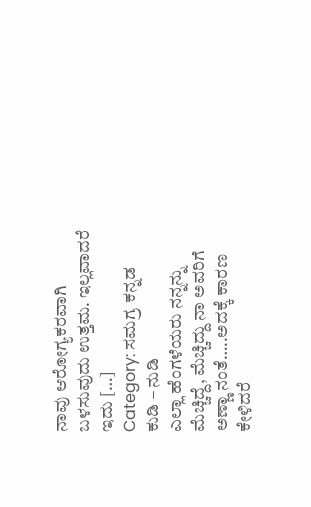ನಾವು ಆರೋಗ್ಯಕರವಾಗಿ ಬಳಸುವುದು ಉತ್ತಮ. ಇಲ್ಲವಾದರೆ ಇದು […]
Category: ಸಮಗ್ರ ಕನ್ನಡ
ಕುಡಿ – ನುಡಿ
ಎಲ್ಲಾ ಹೆಂಗಳೆಯರು ನನ್ನನ್ನು ಮೆಚ್ಚಿದ್ದೆ, ಮೆಚ್ಚಿದ್ದು ನಾ ಅವರಿಗೆ ಅಣ್ಣಾ ನಂತೆ…..ಅದಕ್ಕೆ ಕಾರಣ ಕೇಳಿದರೆ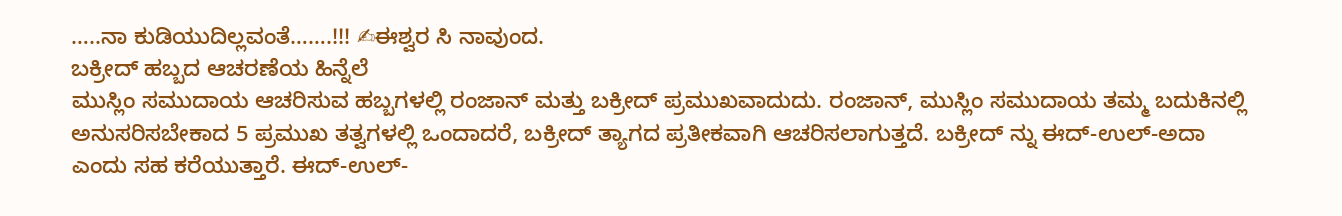…..ನಾ ಕುಡಿಯುದಿಲ್ಲವಂತೆ…….!!! ✍ಈಶ್ವರ ಸಿ ನಾವುಂದ.
ಬಕ್ರೀದ್ ಹಬ್ಬದ ಆಚರಣೆಯ ಹಿನ್ನೆಲೆ
ಮುಸ್ಲಿಂ ಸಮುದಾಯ ಆಚರಿಸುವ ಹಬ್ಬಗಳಲ್ಲಿ ರಂಜಾನ್ ಮತ್ತು ಬಕ್ರೀದ್ ಪ್ರಮುಖವಾದುದು. ರಂಜಾನ್, ಮುಸ್ಲಿಂ ಸಮುದಾಯ ತಮ್ಮ ಬದುಕಿನಲ್ಲಿ ಅನುಸರಿಸಬೇಕಾದ 5 ಪ್ರಮುಖ ತತ್ವಗಳಲ್ಲಿ ಒಂದಾದರೆ, ಬಕ್ರೀದ್ ತ್ಯಾಗದ ಪ್ರತೀಕವಾಗಿ ಆಚರಿಸಲಾಗುತ್ತದೆ. ಬಕ್ರೀದ್ ನ್ನು ಈದ್-ಉಲ್-ಅದಾ ಎಂದು ಸಹ ಕರೆಯುತ್ತಾರೆ. ಈದ್-ಉಲ್-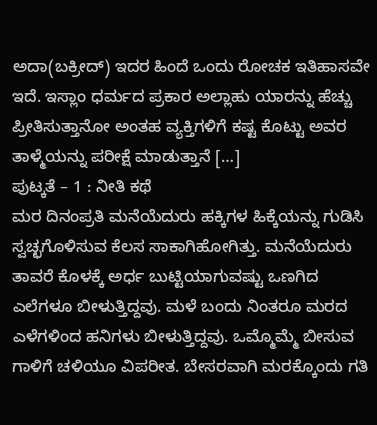ಅದಾ(ಬಕ್ರೀದ್) ಇದರ ಹಿಂದೆ ಒಂದು ರೋಚಕ ಇತಿಹಾಸವೇ ಇದೆ. ಇಸ್ಲಾಂ ಧರ್ಮದ ಪ್ರಕಾರ ಅಲ್ಲಾಹು ಯಾರನ್ನು ಹೆಚ್ಚು ಪ್ರೀತಿಸುತ್ತಾನೋ ಅಂತಹ ವ್ಯಕ್ತಿಗಳಿಗೆ ಕಷ್ಟ ಕೊಟ್ಟು ಅವರ ತಾಳ್ಮೆಯನ್ನು ಪರೀಕ್ಷೆ ಮಾಡುತ್ತಾನೆ […]
ಪುಟ್ಕತೆ – 1 : ನೀತಿ ಕಥೆ
ಮರ ದಿನಂಪ್ರತಿ ಮನೆಯೆದುರು ಹಕ್ಕಿಗಳ ಹಿಕ್ಕೆಯನ್ನು ಗುಡಿಸಿ ಸ್ವಚ್ಛಗೊಳಿಸುವ ಕೆಲಸ ಸಾಕಾಗಿಹೋಗಿತ್ತು. ಮನೆಯೆದುರು ತಾವರೆ ಕೊಳಕ್ಕೆ ಅರ್ಧ ಬುಟ್ಟಿಯಾಗುವಷ್ಟು ಒಣಗಿದ ಎಲೆಗಳೂ ಬೀಳುತ್ತಿದ್ದವು. ಮಳೆ ಬಂದು ನಿಂತರೂ ಮರದ ಎಳೆಗಳಿಂದ ಹನಿಗಳು ಬೀಳುತ್ತಿದ್ದವು. ಒಮ್ಮೊಮ್ಮೆ ಬೀಸುವ ಗಾಳಿಗೆ ಚಳಿಯೂ ವಿಪರೀತ. ಬೇಸರವಾಗಿ ಮರಕ್ಕೊಂದು ಗತಿ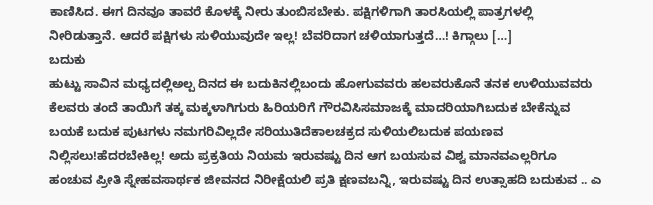ಕಾಣಿಸಿದ. ಈಗ ದಿನವೂ ತಾವರೆ ಕೊಳಕ್ಕೆ ನೀರು ತುಂಬಿಸಬೇಕು. ಪಕ್ಷಿಗಳಿಗಾಗಿ ತಾರಸಿಯಲ್ಲಿ ಪಾತ್ರಗಳಲ್ಲಿ ನೀರಿಡುತ್ತಾನೆ. ಆದರೆ ಪಕ್ಷಿಗಳು ಸುಳಿಯುವುದೇ ಇಲ್ಲ! ಬೆವರಿದಾಗ ಚಳಿಯಾಗುತ್ತದೆ…! ಕಿಗ್ಗಾಲು […]
ಬದುಕು
ಹುಟ್ಟು ಸಾವಿನ ಮಧ್ಯದಲ್ಲಿಅಲ್ಪ ದಿನದ ಈ ಬದುಕಿನಲ್ಲಿಬಂದು ಹೋಗುವವರು ಹಲವರುಕೊನೆ ತನಕ ಉಳಿಯುವವರು ಕೆಲವರು ತಂದೆ ತಾಯಿಗೆ ತಕ್ಕ ಮಕ್ಕಳಾಗಿಗುರು ಹಿರಿಯರಿಗೆ ಗೌರವಿಸಿಸಮಾಜಕ್ಕೆ ಮಾದರಿಯಾಗಿಬದುಕ ಬೇಕೆನ್ನುವ ಬಯಕೆ ಬದುಕ ಪುಟಗಳು ನಮಗರಿವಿಲ್ಲದೇ ಸರಿಯುತಿದೆಕಾಲಚಕ್ರದ ಸುಳಿಯಲಿಬದುಕ ಪಯಣವ ನಿಲ್ಲಿಸಲು!ಹೆದರಬೇಕಿಲ್ಲ! ಅದು ಪ್ರಕ್ರತಿಯ ನಿಯಮ ಇರುವಷ್ಟು ದಿನ ಆಗ ಬಯಸುವ ವಿಶ್ವ ಮಾನವಎಲ್ಲರಿಗೂ ಹಂಚುವ ಪ್ರೀತಿ ಸ್ನೇಹವಸಾರ್ಥಕ ಜೀವನದ ನಿರೀಕ್ಷೆಯಲಿ ಪ್ರತಿ ಕ್ಷಣವಬನ್ನಿ, ಇರುವಷ್ಟು ದಿನ ಉತ್ಸಾಹದಿ ಬದುಕುವ .. ಎ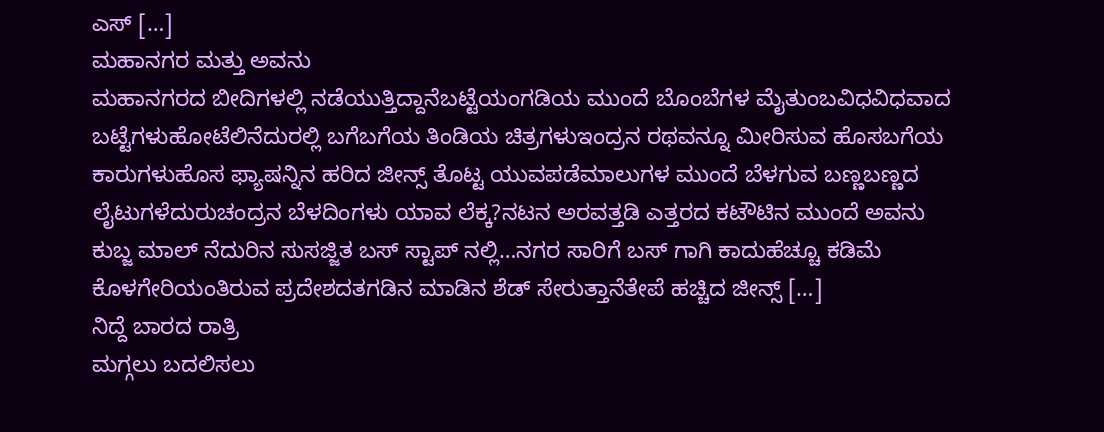ಎಸ್ […]
ಮಹಾನಗರ ಮತ್ತು ಅವನು
ಮಹಾನಗರದ ಬೀದಿಗಳಲ್ಲಿ ನಡೆಯುತ್ತಿದ್ದಾನೆಬಟ್ಟೆಯಂಗಡಿಯ ಮುಂದೆ ಬೊಂಬೆಗಳ ಮೈತುಂಬವಿಧವಿಧವಾದ ಬಟ್ಟೆಗಳುಹೋಟೆಲಿನೆದುರಲ್ಲಿ ಬಗೆಬಗೆಯ ತಿಂಡಿಯ ಚಿತ್ರಗಳುಇಂದ್ರನ ರಥವನ್ನೂ ಮೀರಿಸುವ ಹೊಸಬಗೆಯ ಕಾರುಗಳುಹೊಸ ಫ್ಯಾಷನ್ನಿನ ಹರಿದ ಜೀನ್ಸ್ ತೊಟ್ಟ ಯುವಪಡೆಮಾಲುಗಳ ಮುಂದೆ ಬೆಳಗುವ ಬಣ್ಣಬಣ್ಣದ ಲೈಟುಗಳೆದುರುಚಂದ್ರನ ಬೆಳದಿಂಗಳು ಯಾವ ಲೆಕ್ಕ?ನಟನ ಅರವತ್ತಡಿ ಎತ್ತರದ ಕಟೌಟಿನ ಮುಂದೆ ಅವನು ಕುಬ್ಜ ಮಾಲ್ ನೆದುರಿನ ಸುಸಜ್ಜಿತ ಬಸ್ ಸ್ಟಾಪ್ ನಲ್ಲಿ…ನಗರ ಸಾರಿಗೆ ಬಸ್ ಗಾಗಿ ಕಾದುಹೆಚ್ಚೂ ಕಡಿಮೆ ಕೊಳಗೇರಿಯಂತಿರುವ ಪ್ರದೇಶದತಗಡಿನ ಮಾಡಿನ ಶೆಡ್ ಸೇರುತ್ತಾನೆತೇಪೆ ಹಚ್ಚಿದ ಜೀನ್ಸ್ […]
ನಿದ್ದೆ ಬಾರದ ರಾತ್ರಿ
ಮಗ್ಗಲು ಬದಲಿಸಲು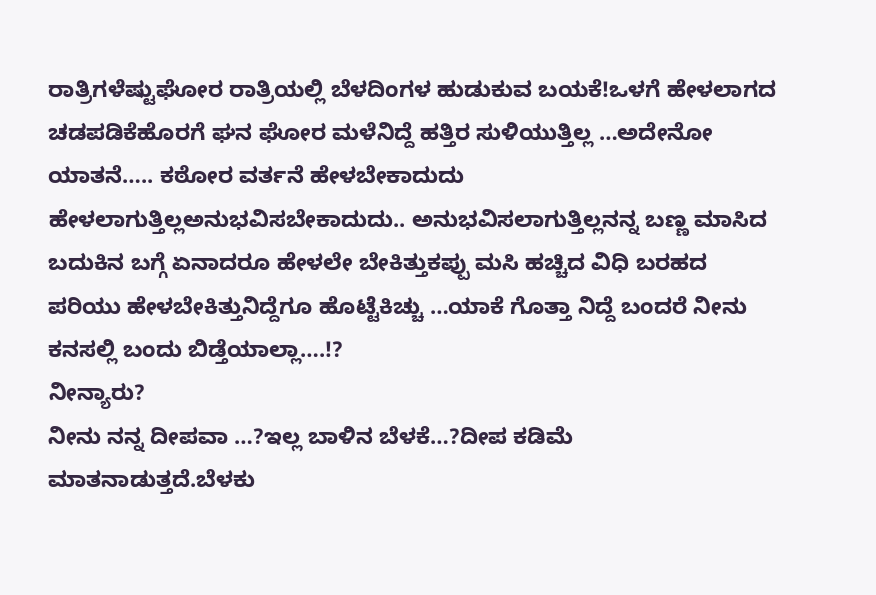ರಾತ್ರಿಗಳೆಷ್ಟುಘೋರ ರಾತ್ರಿಯಲ್ಲಿ ಬೆಳದಿಂಗಳ ಹುಡುಕುವ ಬಯಕೆ!ಒಳಗೆ ಹೇಳಲಾಗದ ಚಡಪಡಿಕೆಹೊರಗೆ ಘನ ಘೋರ ಮಳೆನಿದ್ದೆ ಹತ್ತಿರ ಸುಳಿಯುತ್ತಿಲ್ಲ …ಅದೇನೋ ಯಾತನೆ….. ಕಠೋರ ವರ್ತನೆ ಹೇಳಬೇಕಾದುದು ಹೇಳಲಾಗುತ್ತಿಲ್ಲಅನುಭವಿಸಬೇಕಾದುದು.. ಅನುಭವಿಸಲಾಗುತ್ತಿಲ್ಲನನ್ನ ಬಣ್ಣ ಮಾಸಿದ ಬದುಕಿನ ಬಗ್ಗೆ ಏನಾದರೂ ಹೇಳಲೇ ಬೇಕಿತ್ತುಕಪ್ಪು ಮಸಿ ಹಚ್ಚಿದ ವಿಧಿ ಬರಹದ ಪರಿಯು ಹೇಳಬೇಕಿತ್ತುನಿದ್ದೆಗೂ ಹೊಟ್ಟೆಕಿಚ್ಚು …ಯಾಕೆ ಗೊತ್ತಾ ನಿದ್ದೆ ಬಂದರೆ ನೀನು ಕನಸಲ್ಲಿ ಬಂದು ಬಿಡ್ತೆಯಾಲ್ಲಾ….!?
ನೀನ್ಯಾರು?
ನೀನು ನನ್ನ ದೀಪವಾ …?ಇಲ್ಲ ಬಾಳಿನ ಬೆಳಕೆ…?ದೀಪ ಕಡಿಮೆ ಮಾತನಾಡುತ್ತದೆ.ಬೆಳಕು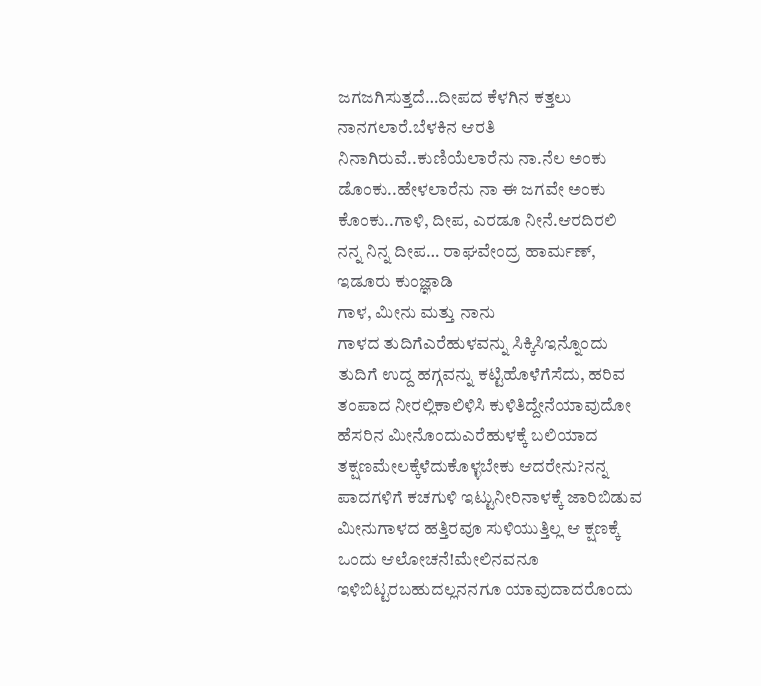ಜಗಜಗಿಸುತ್ತದೆ…ದೀಪದ ಕೆಳಗಿನ ಕತ್ತಲು ನಾನಗಲಾರೆ.ಬೆಳಕಿನ ಆರತಿ ನಿನಾಗಿರುವೆ..ಕುಣಿಯೆಲಾರೆನು ನಾ.ನೆಲ ಅಂಕು ಡೊಂಕು..ಹೇಳಲಾರೆನು ನಾ ಈ ಜಗವೇ ಅಂಕು ಕೊಂಕು..ಗಾಳಿ, ದೀಪ, ಎರಡೂ ನೀನೆ.ಆರದಿರಲಿ ನನ್ನ ನಿನ್ನ ದೀಪ… ರಾಘವೇಂದ್ರ ಹಾರ್ಮಣ್, ಇಡೂರು ಕುಂಜ್ಞಾಡಿ
ಗಾಳ, ಮೀನು ಮತ್ತು ನಾನು
ಗಾಳದ ತುದಿಗೆಎರೆಹುಳವನ್ನು ಸಿಕ್ಕಿಸಿಇನ್ನೊಂದು ತುದಿಗೆ ಉದ್ದ ಹಗ್ಗವನ್ನು ಕಟ್ಟಿಹೊಳೆಗೆಸೆದು, ಹರಿವ ತಂಪಾದ ನೀರಲ್ಲಿಕಾಲಿಳಿಸಿ ಕುಳಿತಿದ್ದೇನೆಯಾವುದೋ ಹೆಸರಿನ ಮೀನೊಂದುಎರೆಹುಳಕ್ಕೆ ಬಲಿಯಾದ ತಕ್ಷಣಮೇಲಕ್ಕೆಳೆದುಕೊಳ್ಳಬೇಕು ಆದರೇನು?ನನ್ನ ಪಾದಗಳಿಗೆ ಕಚಗುಳಿ ಇಟ್ಟುನೀರಿನಾಳಕ್ಕೆ ಜಾರಿಬಿಡುವ ಮೀನುಗಾಳದ ಹತ್ತಿರವೂ ಸುಳಿಯುತ್ತಿಲ್ಲ ಆ ಕ್ಷಣಕ್ಕೆ ಒಂದು ಆಲೋಚನೆ!ಮೇಲಿನವನೂ ಇಳಿಬಿಟ್ಟರಬಹುದಲ್ಲನನಗೂ ಯಾವುದಾದರೊಂದು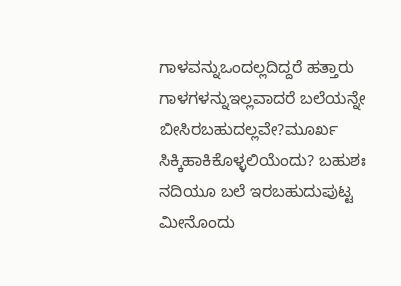ಗಾಳವನ್ನುಒಂದಲ್ಲದಿದ್ದರೆ ಹತ್ತಾರು ಗಾಳಗಳನ್ನುಇಲ್ಲವಾದರೆ ಬಲೆಯನ್ನೇ ಬೀಸಿರಬಹುದಲ್ಲವೇ?ಮೂರ್ಖ ಸಿಕ್ಕಿಹಾಕಿಕೊಳ್ಳಲಿಯೆಂದು? ಬಹುಶಃ ನದಿಯೂ ಬಲೆ ಇರಬಹುದುಪುಟ್ಟ ಮೀನೊಂದು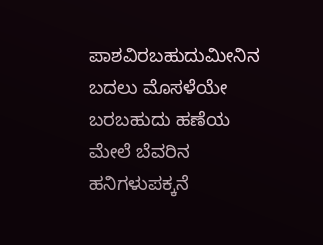ಪಾಶವಿರಬಹುದುಮೀನಿನ ಬದಲು ಮೊಸಳೆಯೇ ಬರಬಹುದು ಹಣೆಯ ಮೇಲೆ ಬೆವರಿನ ಹನಿಗಳುಪಕ್ಕನೆ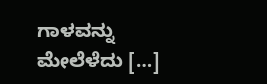ಗಾಳವನ್ನು ಮೇಲೆಳೆದು […]